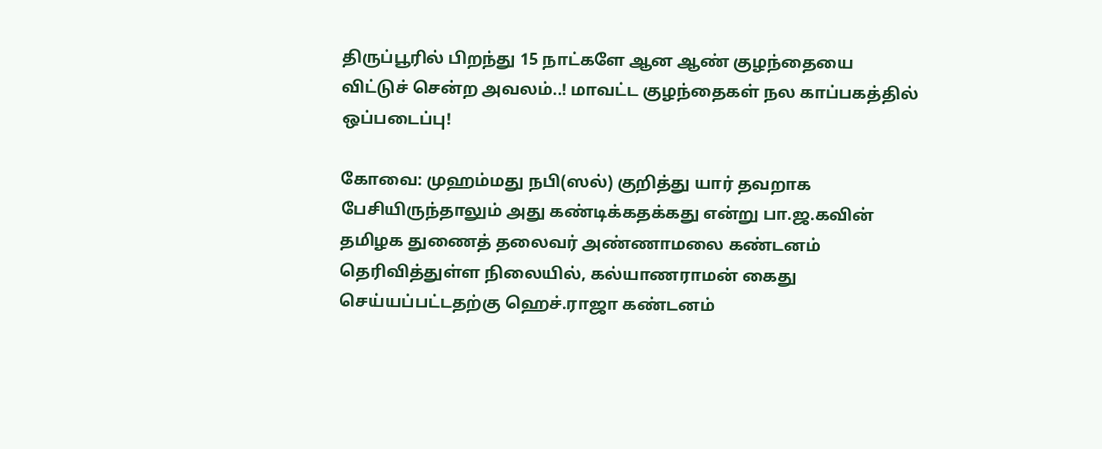திருப்பூரில் பிறந்து 15 நாட்களே ஆன ஆண் குழந்தையை விட்டுச் சென்ற அவலம்..! மாவட்ட குழந்தைகள் நல காப்பகத்தில் ஒப்படைப்பு!

கோவை: முஹம்மது நபி(ஸல்) குறித்து யார் தவறாக பேசியிருந்தாலும் அது கண்டிக்கதக்கது என்று பா.ஜ.கவின் தமிழக துணைத் தலைவர் அண்ணாமலை கண்டனம் தெரிவித்துள்ள நிலையில், கல்யாணராமன் கைது செய்யப்பட்டதற்கு ஹெச்.ராஜா கண்டனம்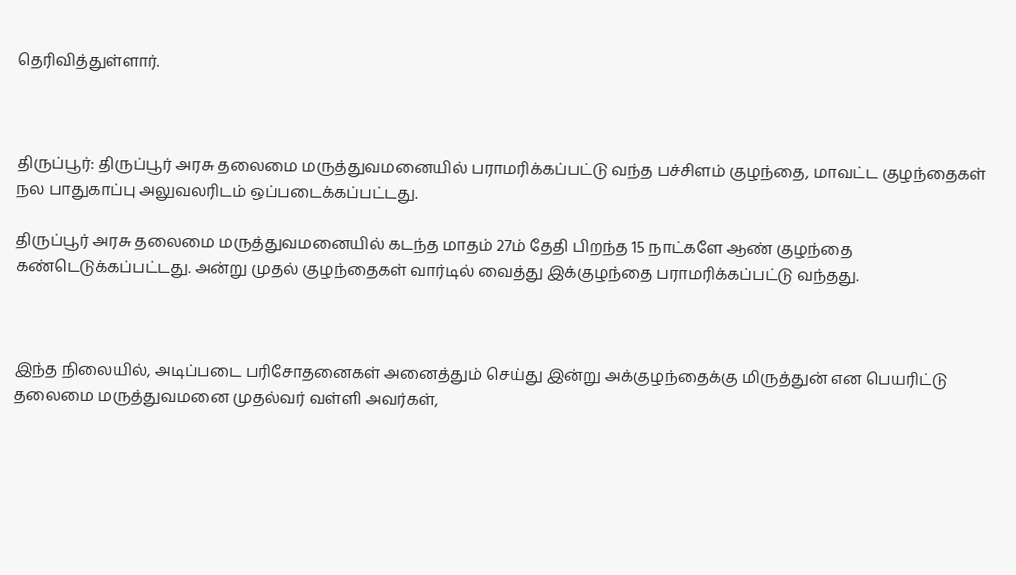தெரிவித்துள்ளார்.



திருப்பூர்: திருப்பூர் அரசு தலைமை மருத்துவமனையில் பராமரிக்கப்பட்டு வந்த பச்சிளம் குழந்தை, மாவட்ட குழந்தைகள் நல பாதுகாப்பு அலுவலரிடம் ஒப்படைக்கப்பட்டது.

திருப்பூர் அரசு தலைமை மருத்துவமனையில் கடந்த மாதம் 27ம் தேதி பிறந்த 15 நாட்களே ஆண் குழந்தை கண்டெடுக்கப்பட்டது. அன்று முதல் குழந்தைகள் வார்டில் வைத்து இக்குழந்தை பராமரிக்கப்பட்டு வந்தது.



இந்த நிலையில், அடிப்படை பரிசோதனைகள் அனைத்தும் செய்து இன்று அக்குழந்தைக்கு மிருத்துன் என பெயரிட்டு தலைமை மருத்துவமனை முதல்வர் வள்ளி அவர்கள்,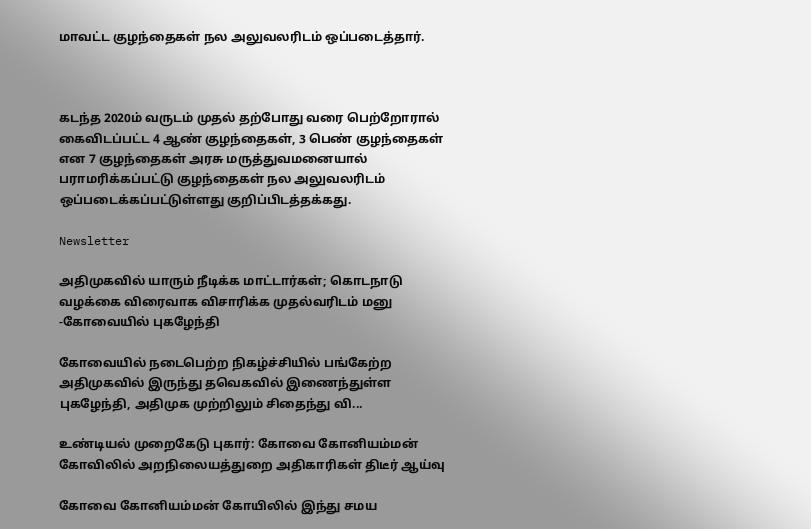மாவட்ட குழந்தைகள் நல அலுவலரிடம் ஒப்படைத்தார்.



கடந்த 2020ம் வருடம் முதல் தற்போது வரை பெற்றோரால் கைவிடப்பட்ட 4 ஆண் குழந்தைகள், 3 பெண் குழந்தைகள் என 7 குழந்தைகள் அரசு மருத்துவமனையால் பராமரிக்கப்பட்டு குழந்தைகள் நல அலுவலரிடம் ஒப்படைக்கப்பட்டுள்ளது குறிப்பிடத்தக்கது.

Newsletter

அதிமுகவில் யாரும் நீடிக்க மாட்டார்கள்; கொடநாடு வழக்கை விரைவாக விசாரிக்க முதல்வரிடம் மனு -கோவையில் புகழேந்தி

கோவையில் நடைபெற்ற நிகழ்ச்சியில் பங்கேற்ற அதிமுகவில் இருந்து தவெகவில் இணைந்துள்ள புகழேந்தி, அதிமுக முற்றிலும் சிதைந்து வி...

உண்டியல் முறைகேடு புகார்: கோவை கோனியம்மன் கோவிலில் அறநிலையத்துறை அதிகாரிகள் திடீர் ஆய்வு

கோவை கோனியம்மன் கோயிலில் இந்து சமய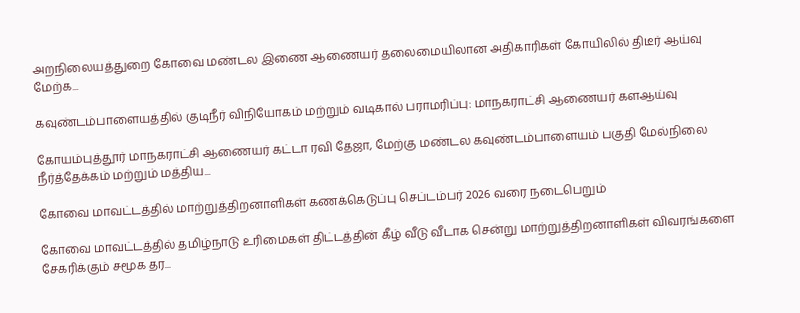அறநிலையத்துறை கோவை மண்டல இணை ஆணையர் தலைமையிலான அதிகாரிகள் கோயிலில் திடீர் ஆய்வு மேற்க...

கவுண்டம்பாளையத்தில் குடிநீர் விநியோகம் மற்றும் வடிகால் பராமரிப்பு: மாநகராட்சி ஆணையர் களஆய்வு

கோயம்புத்தூர் மாநகராட்சி ஆணையர் கட்டா ரவி தேஜா, மேற்கு மண்டல கவுண்டம்பாளையம் பகுதி மேல்நிலை நீர்த்தேக்கம் மற்றும் மத்திய...

கோவை மாவட்டத்தில் மாற்றுத்திறனாளிகள் கணக்கெடுப்பு செப்டம்பர் 2026 வரை நடைபெறும்

கோவை மாவட்டத்தில் தமிழ்நாடு உரிமைகள் திட்டத்தின் கீழ் வீடு வீடாக சென்று மாற்றுத்திறனாளிகள் விவரங்களை சேகரிக்கும் சமூக தர...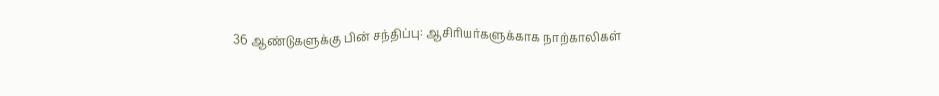36 ஆண்டுகளுக்கு பின் சந்திப்பு: ஆசிரியர்களுக்காக நாற்காலிகள்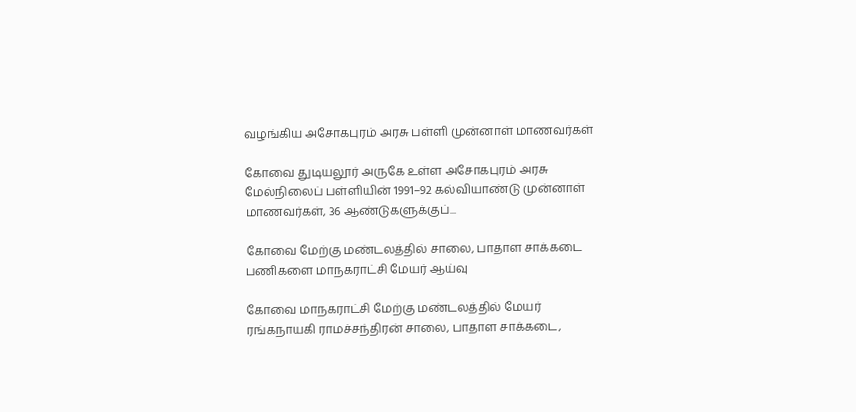வழங்கிய அசோகபுரம் அரசு பள்ளி முன்னாள் மாணவர்கள்

கோவை துடியலூர் அருகே உள்ள அசோகபுரம் அரசு மேல்நிலைப் பள்ளியின் 1991–92 கல்வியாண்டு முன்னாள் மாணவர்கள், 36 ஆண்டுகளுக்குப்...

கோவை மேற்கு மண்டலத்தில் சாலை, பாதாள சாக்கடை பணிகளை மாநகராட்சி மேயர் ஆய்வு

கோவை மாநகராட்சி மேற்கு மண்டலத்தில் மேயர் ரங்கநாயகி ராமச்சந்திரன் சாலை, பாதாள சாக்கடை,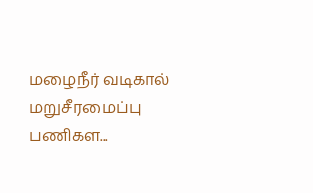மழைநீர் வடிகால் மறுசீரமைப்பு பணிகள...